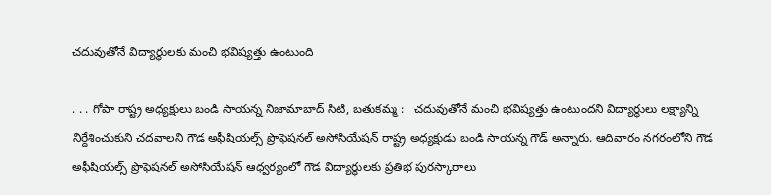చదువుతోనే విద్యార్థులకు మంచి భవిష్యత్తు ఉంటుంది

. . . గోపా రాష్ట్ర అధ్యక్షులు బండి సాయన్న నిజామాబాద్ సిటి, బతుకమ్మ :   చదువుతోనే మంచి భవిష్యత్తు ఉంటుందని విద్యార్థులు లక్ష్యాన్ని నిర్దేశించుకుని చదవాలని గౌడ అఫీషియల్స్ ప్రొఫెషనల్ అసోసియేషన్ రాష్ట్ర అధ్యక్షుడు బండి సాయన్న గౌడ్ అన్నారు. ఆదివారం నగరంలోని గౌడ అఫీషియల్స్ ప్రొఫెషనల్ అసోసియేషన్ ఆధ్వర్యంలో గౌడ విద్యార్థులకు ప్రతిభ పురస్కారాలు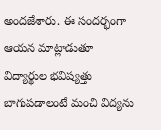అందజేశారు. ఈ సందర్భంగా ఆయన మాట్లాడుతూ విద్యార్థుల భవిష్యత్తు బాగుపడాలంటే మంచి విద్యను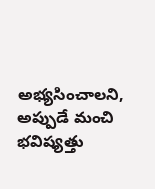అభ్యసించాలని, అప్పుడే మంచి భవిష్యత్తు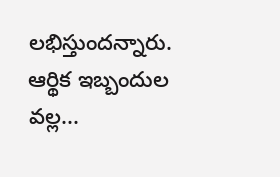లభిస్తుందన్నారు. ఆర్థిక ఇబ్బందుల వల్ల...